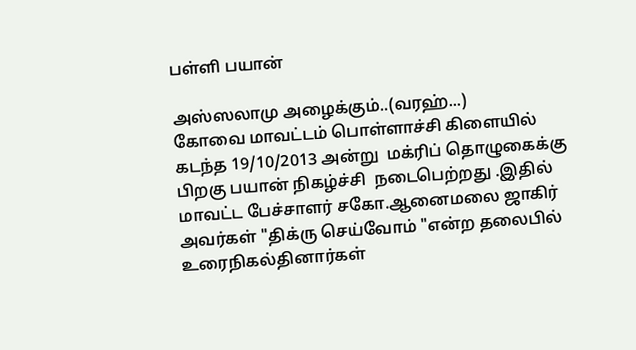பள்ளி பயான்

அஸ்ஸலாமு அழைக்கும்..(வரஹ்...)
கோவை மாவட்டம் பொள்ளாச்சி கிளையில் கடந்த 19/10/2013 அன்று  மக்ரிப் தொழுகைக்கு பிறகு பயான் நிகழ்ச்சி  நடைபெற்றது .இதில் மாவட்ட பேச்சாளர் சகோ.ஆனைமலை ஜாகிர் அவர்கள் "திக்ரு செய்வோம் "என்ற தலைபில் உரைநிகல்தினார்கள்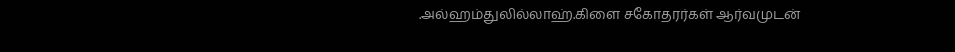.அல்ஹம்துலில்லாஹ்.கிளை சகோதரர்கள் ஆர்வமுடன்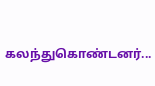கலந்துகொண்டனர்...